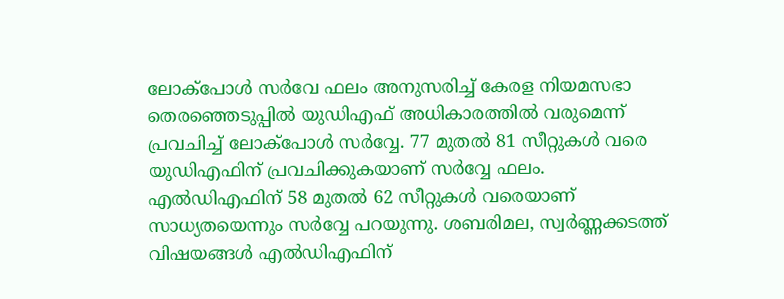ലോക്പോൾ സർവേ ഫലം അനുസരിച്ച് കേരള നിയമസഭാ തെരഞ്ഞെടുപ്പിൽ യുഡിഎഫ് അധികാരത്തിൽ വരുമെന്ന് പ്രവചിച്ച് ലോക്പോൾ സർവ്വേ. 77 മുതൽ 81 സീറ്റുകൾ വരെ യുഡിഎഫിന് പ്രവചിക്കുകയാണ് സർവ്വേ ഫലം. എൽഡിഎഫിന് 58 മുതൽ 62 സീറ്റുകൾ വരെയാണ് സാധ്യതയെന്നും സർവ്വേ പറയുന്നു. ശബരിമല, സ്വർണ്ണക്കടത്ത് വിഷയങ്ങൾ എൽഡിഎഫിന്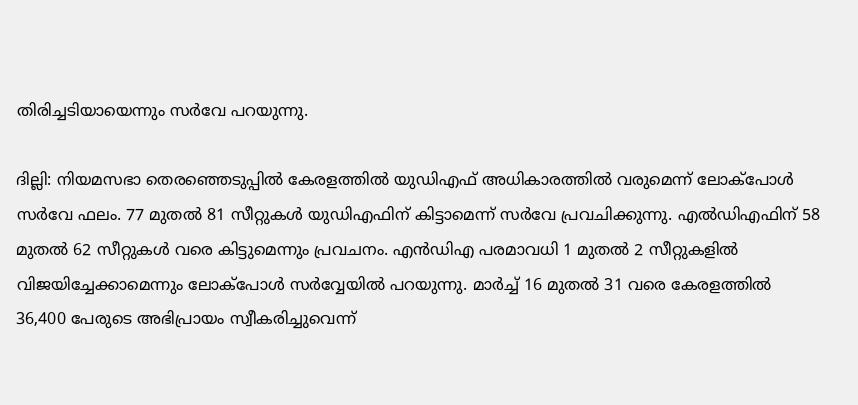തിരിച്ചടിയായെന്നും സർവേ പറയുന്നു.

ദില്ലി: നിയമസഭാ തെരഞ്ഞെടുപ്പിൽ കേരളത്തിൽ യുഡിഎഫ് അധികാരത്തിൽ വരുമെന്ന് ലോക്പോൾ സർവേ ഫലം. 77 മുതൽ 81 സീറ്റുകൾ യുഡിഎഫിന് കിട്ടാമെന്ന് സർവേ പ്രവചിക്കുന്നു. എൽഡിഎഫിന് 58 മുതൽ 62 സീറ്റുകൾ വരെ കിട്ടുമെന്നും പ്രവചനം. എൻഡിഎ പരമാവധി 1 മുതൽ 2 സീറ്റുകളിൽ വിജയിച്ചേക്കാമെന്നും ലോക്പോൾ സർവ്വേയിൽ പറയുന്നു. മാർച്ച് 16 മുതൽ 31 വരെ കേരളത്തിൽ 36,400 പേരുടെ അഭിപ്രായം സ്വീകരിച്ചുവെന്ന്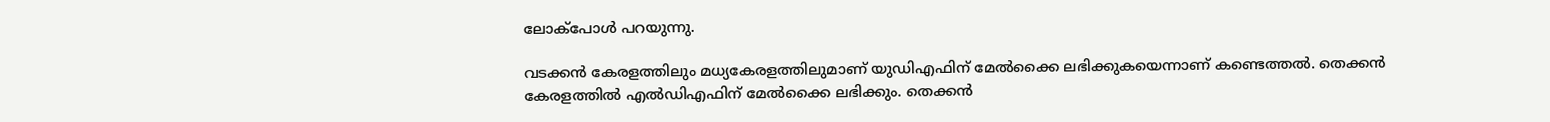ലോക്പോൾ പറയുന്നു.

വടക്കൻ കേരളത്തിലും മധ്യകേരളത്തിലുമാണ് യുഡിഎഫിന് മേൽക്കൈ ലഭിക്കുകയെന്നാണ് കണ്ടെത്തൽ. തെക്കൻ കേരളത്തിൽ എൽഡിഎഫിന് മേൽക്കൈ ലഭിക്കും. തെക്കൻ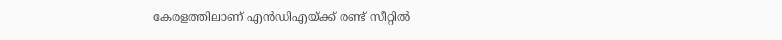കേരളത്തിലാണ് എൻഡിഎയ്ക്ക് രണ്ട് സീറ്റിൽ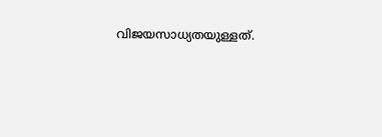വിജയസാധ്യതയുള്ളത്.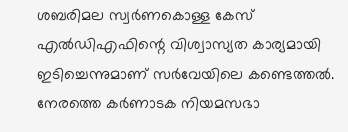ശബരിമല സ്വർണകൊള്ള കേസ് എൽഡിഎഫിന്റെ വിശ്വാസ്യത കാര്യമായി ഇടിച്ചെന്നുമാണ് സർവേയിലെ കണ്ടെത്തൽ. നേരത്തെ കർണാടക നിയമസഭാ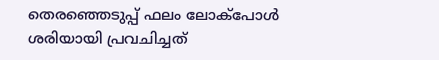തെരഞ്ഞെടുപ്പ് ഫലം ലോക്പോൾ ശരിയായി പ്രവചിച്ചത്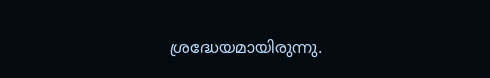ശ്രദ്ധേയമായിരുന്നു.